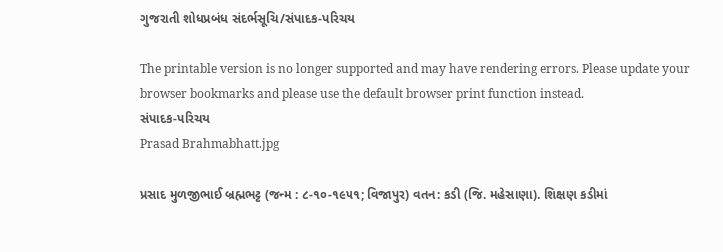ગુજરાતી શોધપ્રબંધ સંદર્ભસૂચિ/સંપાદક-પરિચય

The printable version is no longer supported and may have rendering errors. Please update your browser bookmarks and please use the default browser print function instead.
સંપાદક-પરિચય
Prasad Brahmabhatt.jpg

પ્રસાદ મુળજીભાઈ બ્રહ્મભટ્ટ (જન્મ : ૮-૧૦-૧૯૫૧; વિજાપુર) વતન: કડી (જિ. મહેસાણા). શિક્ષણ કડીમાં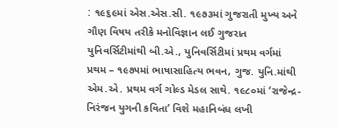: ૧૯૬૯માં એસ.એસ.સી. ૧૯૭૩માં ગુજરાતી મુખ્ય અને ગૌણ વિષય તરીકે મનોવિજ્ઞાન લઈ ગુજરાત યુનિવર્સિટીમાંથી બી.એ., યુનિવર્સિટીમાં પ્રથમ વર્ગમાં પ્રથમ – ૧૯૭૫માં ભાષાસાહિત્ય ભવન, ગુજ. યુનિ.માંથી એમ.એ. પ્રથમ વર્ગ ગોલ્ડ મેડલ સાથે. ૧૯૮૦માં ‘રાજેન્દ્ર-નિરંજન યુગની કવિતા’ વિશે મહાનિબંધ લખી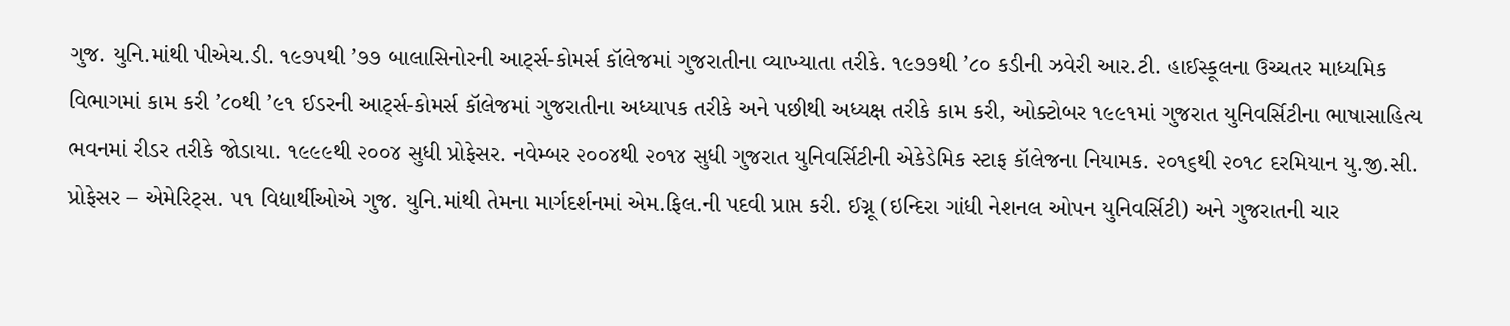ગુજ. યુનિ.માંથી પીએચ.ડી. ૧૯૭૫થી ’૭૭ બાલાસિનોરની આર્ટ્સ-કોમર્સ કૉલેજમાં ગુજરાતીના વ્યાખ્યાતા તરીકે. ૧૯૭૭થી ’૮૦ કડીની ઝવેરી આર.ટી. હાઈસ્કૂલના ઉચ્ચતર માધ્યમિક વિભાગમાં કામ કરી ’૮૦થી ’૯૧ ઈડરની આર્ટ્સ-કોમર્સ કૉલેજમાં ગુજરાતીના અધ્યાપક તરીકે અને પછીથી અધ્યક્ષ તરીકે કામ કરી, ઓક્ટોબર ૧૯૯૧માં ગુજરાત યુનિવર્સિટીના ભાષાસાહિત્ય ભવનમાં રીડર તરીકે જોડાયા. ૧૯૯૯થી ૨૦૦૪ સુધી પ્રોફેસર. નવેમ્બર ૨૦૦૪થી ૨૦૧૪ સુધી ગુજરાત યુનિવર્સિટીની એકેડેમિક સ્ટાફ કૉલેજના નિયામક. ૨૦૧૬થી ૨૦૧૮ દરમિયાન યુ.જી.સી. પ્રોફેસર – એમેરિટ્સ. ૫૧ વિદ્યાર્થીઓએ ગુજ. યુનિ.માંથી તેમના માર્ગદર્શનમાં એમ.ફિલ.ની પદવી પ્રાપ્ત કરી. ઈગ્નૂ (ઇન્દિરા ગાંધી નેશનલ ઓપન યુનિવર્સિટી) અને ગુજરાતની ચાર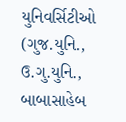યુનિવર્સિટીઓ (ગુજ.યુનિ., ઉ.ગુ.યુનિ., બાબાસાહેબ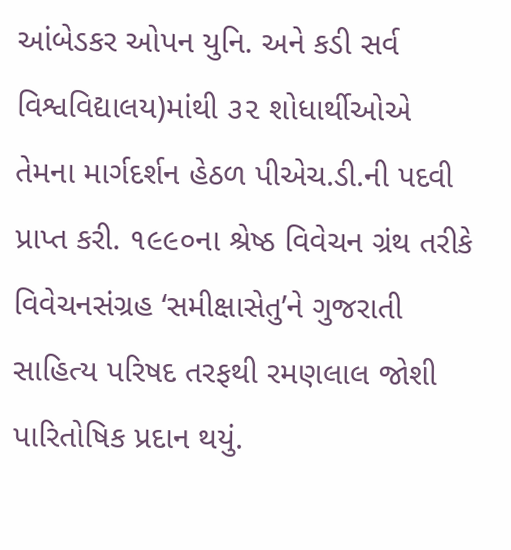આંબેડકર ઓપન યુનિ. અને કડી સર્વ વિશ્વવિદ્યાલય)માંથી ૩૨ શોધાર્થીઓએ તેમના માર્ગદર્શન હેઠળ પીએચ.ડી.ની પદવી પ્રાપ્ત કરી. ૧૯૯૦ના શ્રેષ્ઠ વિવેચન ગ્રંથ તરીકે વિવેચનસંગ્રહ ‘સમીક્ષાસેતુ’ને ગુજરાતી સાહિત્ય પરિષદ તરફથી રમણલાલ જોશી પારિતોષિક પ્રદાન થયું.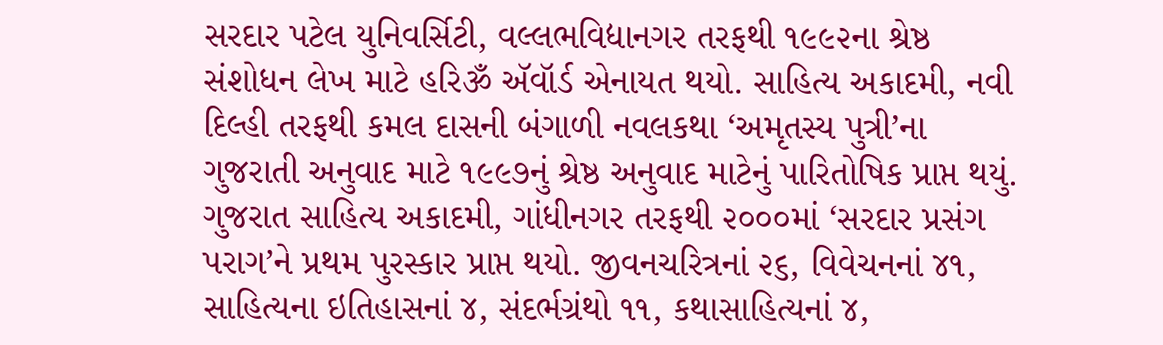સરદાર પટેલ યુનિવર્સિટી, વલ્લભવિદ્યાનગર તરફથી ૧૯૯૨ના શ્રેષ્ઠ સંશોધન લેખ માટે હરિૐ ઍવૉર્ડ એનાયત થયો. સાહિત્ય અકાદમી, નવી દિલ્હી તરફથી કમલ દાસની બંગાળી નવલકથા ‘અમૃતસ્ય પુત્રી’ના ગુજરાતી અનુવાદ માટે ૧૯૯૭નું શ્રેષ્ઠ અનુવાદ માટેનું પારિતોષિક પ્રાપ્ત થયું. ગુજરાત સાહિત્ય અકાદમી, ગાંધીનગર તરફથી ૨૦૦૦માં ‘સરદાર પ્રસંગ પરાગ’ને પ્રથમ પુરસ્કાર પ્રાપ્ત થયો. જીવનચરિત્રનાં ૨૬, વિવેચનનાં ૪૧, સાહિત્યના ઇતિહાસનાં ૪, સંદર્ભગ્રંથો ૧૧, કથાસાહિત્યનાં ૪,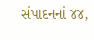સંપાદનનાં ૪૪,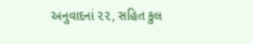અનુવાદનાં ૨૨, સહિત કુલ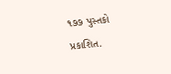૧૭૭ પુસ્તકો પ્રકાશિત.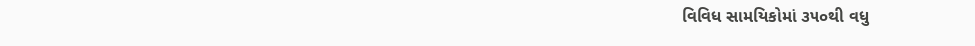વિવિધ સામયિકોમાં ૩૫૦થી વધુ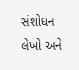સંશોધન લેખો અને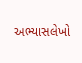અભ્યાસલેખો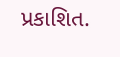પ્રકાશિત.